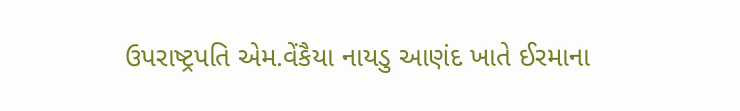ઉપરાષ્ટ્રપતિ એમ.વેંકૈયા નાયડુ આણંદ ખાતે ઈરમાના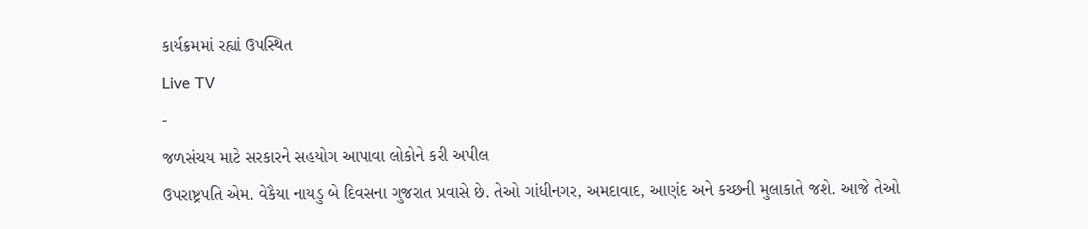કાર્યક્રમમાં રહ્યાં ઉપસ્થિત
Live TV
-
જળસંચય માટે સરકારને સહયોગ આપાવા લોકોને કરી અપીલ
ઉપરાષ્ટ્રપતિ એમ. વેકૈયા નાયડુ બે દિવસના ગુજરાત પ્રવાસે છે. તેઓ ગાંધીનગર, અમદાવાદ, આણંદ અને કચ્છની મુલાકાતે જશે. આજે તેઓ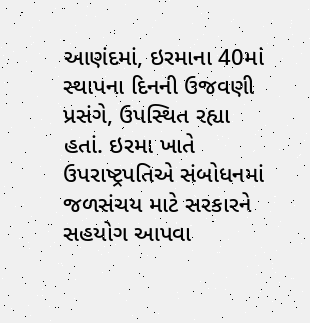આણંદમાં, ઇરમાના 40માં સ્થાપના દિનની ઉજવણી પ્રસંગે, ઉપસ્થિત રહ્યા હતાં. ઇરમા ખાતે ઉપરાષ્ટ્રપતિએ સંબોધનમાં જળસંચય માટે સરકારને સહયોગ આપવા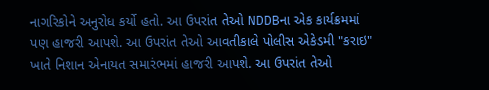નાગરિકોને અનુરોધ કર્યો હતો. આ ઉપરાંત તેઓ NDDBના એક કાર્યક્રમમાં પણ હાજરી આપશે. આ ઉપરાંત તેઓ આવતીકાલે પોલીસ એકેડમી "કરાઇ" ખાતે નિશાન એનાયત સમારંભમાં હાજરી આપશે. આ ઉપરાંત તેઓ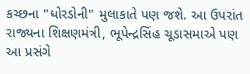કચ્છના "ધોરડોની" મુલાકાતે પણ જશે. આ ઉપરાંત રાજ્યના શિક્ષણમંત્રી, ભૂપેન્દ્રસિંહ ચૂડાસમાએ પણ આ પ્રસંગે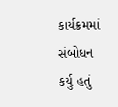કાર્યક્રમમાં સંબોધન કર્યુ હતું